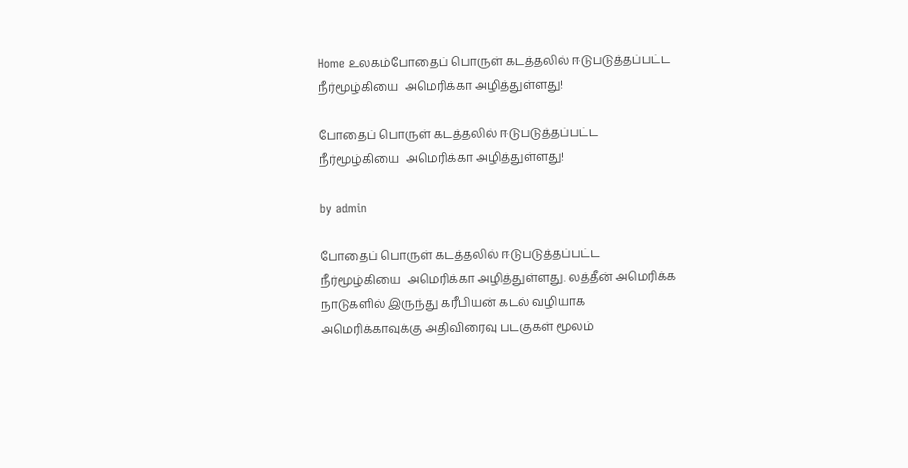Home உலகம்போதைப் பொருள் கடத்தலில் ஈடுபடுத்தப்பட்ட  நீர்மூழ்கியை  அமெரிக்கா அழித்துள்ளது!

போதைப் பொருள் கடத்தலில் ஈடுபடுத்தப்பட்ட  நீர்மூழ்கியை  அமெரிக்கா அழித்துள்ளது!

by admin

போதைப் பொருள் கடத்தலில் ஈடுபடுத்தப்பட்ட  நீர்மூழ்கியை  அமெரிக்கா அழித்துள்ளது. லத்தீன் அமெரிக்க நாடுகளில் இருந்து கரீபியன் கடல் வழியாக அமெரிக்காவுக்கு அதிவிரைவு படகுகள் மூலம்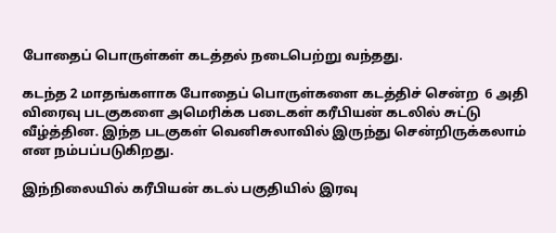போதைப் பொருள்கள் கடத்தல் நடைபெற்று வந்தது.

கடந்த 2 மாதங்களாக போதைப் பொருள்களை கடத்திச் சென்ற  6 அதி விரைவு படகுகளை அமெரிக்க படைகள் கரீபியன் கடலில் சுட்டு வீழ்த்தின. இந்த படகுகள் வெனிசுலாவில் இருந்து சென்றிருக்கலாம் என நம்பப்படுகிறது.

இந்நிலையில் கரீபியன் கடல் பகுதியில் இரவு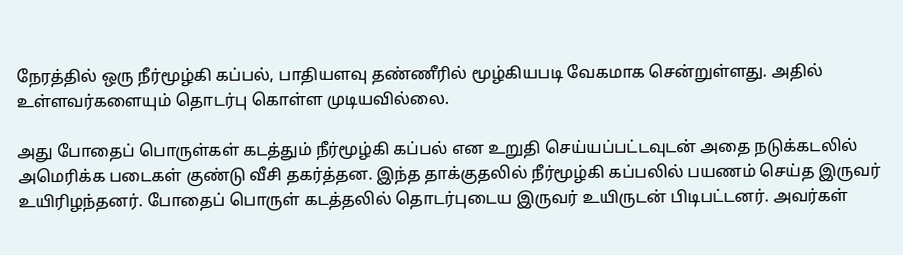நேரத்தில் ஒரு நீர்மூழ்கி கப்பல், பாதியளவு தண்ணீரில் மூழ்கியபடி வேகமாக சென்றுள்ளது. அதில் உள்ளவர்களையும் தொடர்பு கொள்ள முடியவில்லை.

அது போதைப் பொருள்கள் கடத்தும் நீர்மூழ்கி கப்பல் என உறுதி செய்யப்பட்டவுடன் அதை நடுக்கடலில் அமெரிக்க படைகள் குண்டு வீசி தகர்த்தன. இந்த தாக்குதலில் நீர்மூழ்கி கப்பலில் பயணம் செய்த இருவர் உயிரிழந்தனர். போதைப் பொருள் கடத்தலில் தொடர்புடைய இருவர் உயிருடன் பிடிபட்டனர். அவர்கள்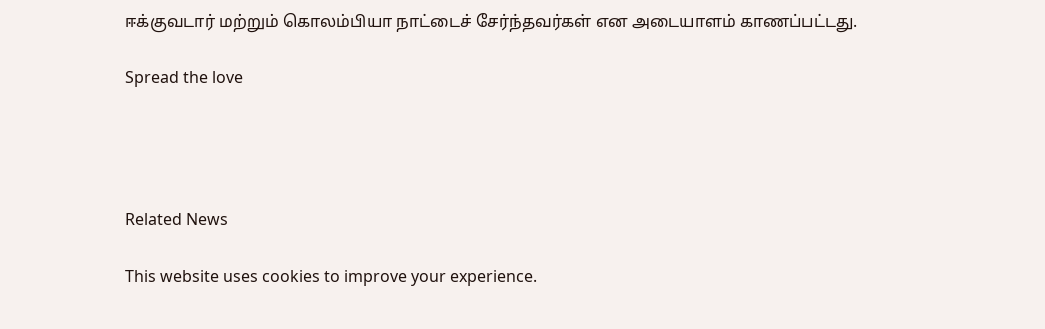ஈக்குவடார் மற்றும் கொலம்பியா நாட்டைச் சேர்ந்தவர்கள் என அடையாளம் காணப்பட்டது.

Spread the love




Related News

This website uses cookies to improve your experience.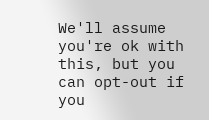We'll assume you're ok with this, but you can opt-out if you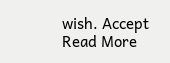wish. Accept Read More